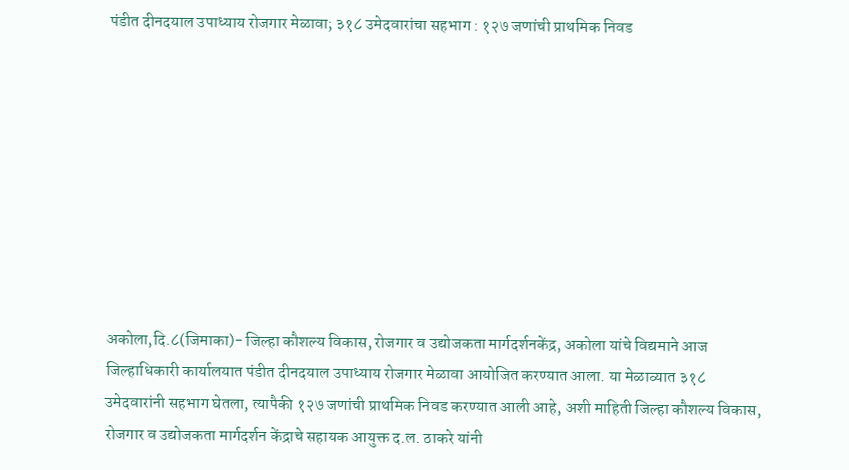पंडीत दीनदयाल उपाध्‍याय रोजगार मेळावा; ३१८ उमेदवारांचा सहभाग : १२७ जणांची प्राथमिक निवड









अकोला,दि.८(जिमाका)- जिल्‍हा कौशल्‍य विकास, रोजगार व उद्योजकता मार्गदर्शनकेंद्र, अकोला यांचे विद्यमाने आज जिल्हाधिकारी कार्यालयात पंडीत दीनदयाल उपाध्‍याय रोजगार मेळावा आयोजित करण्यात आला. या मेळाव्यात ३१८ उमेदवारांनी सहभाग घेतला, त्यापैकी १२७ जणांची प्राथमिक निवड करण्यात आली आहे, अशी माहिती जिल्हा कौशल्य विकास, रोजगार व उद्योजकता मार्गदर्शन केंद्राचे सहायक आयुक्त द.ल. ठाकरे यांनी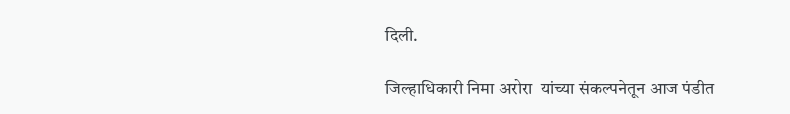दिली.

जिल्‍हाधिकारी निमा अरोरा  यांच्या संकल्‍पनेतून आज पंडीत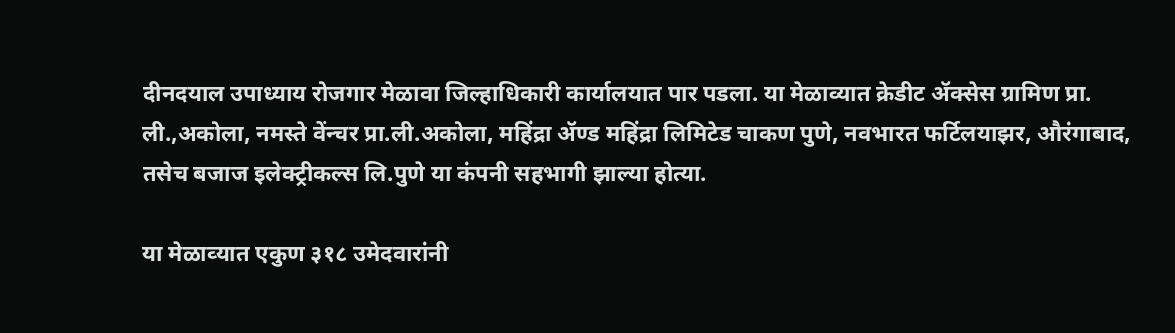दीनदयाल उपाध्‍याय रोजगार मेळावा जिल्हाधिकारी कार्यालयात पार पडला. या मेळाव्यात क्रेडीट ॲक्सेस ग्रामिण प्रा. ली.,अकोला, नमस्ते वेंन्चर प्रा.ली.अकोला, महिंद्रा ॲण्ड महिंद्रा लिमिटेड चाकण पुणे, नवभारत फर्टिलयाझर, औरंगाबाद,  तसेच बजाज इलेक्ट्रीकल्स लि.पुणे या कंपनी सहभागी झाल्या होत्या.

या मेळाव्‍यात एकुण ३१८ उमेदवारांनी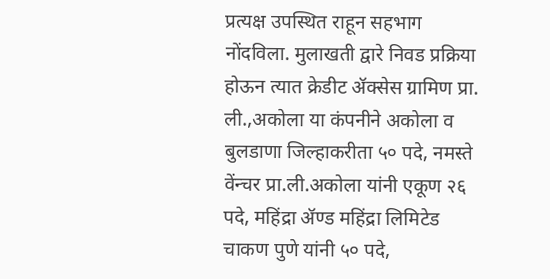प्रत्‍यक्ष उपस्थित राहून सहभाग नोंदविला. मुलाखती द्वारे निवड प्रक्रिया होऊन त्यात क्रेडीट ॲक्सेस ग्रामिण प्रा. ली.,अकोला या कंपनीने अकोला व बुलडाणा जिल्हाकरीता ५० पदे, नमस्ते वेंन्चर प्रा.ली.अकोला यांनी एकूण २६ पदे, महिंद्रा ॲण्ड महिंद्रा लिमिटेड चाकण पुणे यांनी ५० पदे,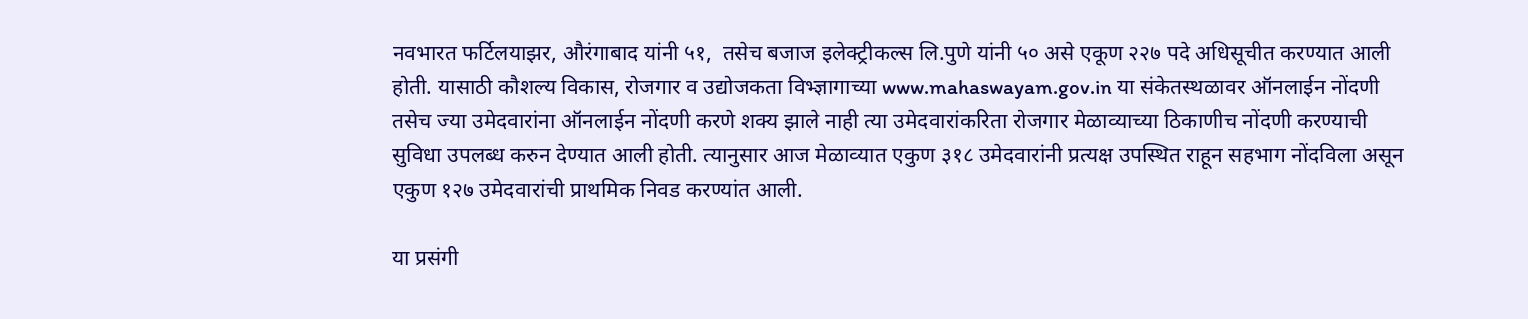नवभारत फर्टिलयाझर, औरंगाबाद यांनी ५१,  तसेच बजाज इलेक्ट्रीकल्स लि.पुणे यांनी ५० असे एकूण २२७ पदे अधिसूचीत करण्यात आली होती. यासाठी कौशल्य विकास, रोजगार व उद्योजकता विभ्ज्ञागाच्या www.mahaswayam.gov.in या संकेतस्थळावर ऑनलाईन नोंदणी तसेच ज्या उमेदवारांना ऑनलाईन नोंदणी करणे शक्य झाले नाही त्या उमेदवारांकरिता रोजगार मेळाव्याच्या ठिकाणीच नोंदणी करण्याची सुविधा उपलब्ध करुन देण्यात आली होती. त्यानुसार आज मेळाव्‍यात एकुण ३१८ उमेदवारांनी प्रत्‍यक्ष उपस्थित राहून सहभाग नोंदविला असून एकुण १२७ उमेदवारांची प्राथमिक निवड करण्‍यांत आली.

या प्रसंगी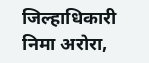जिल्हाधिकारी निमा अरोरा,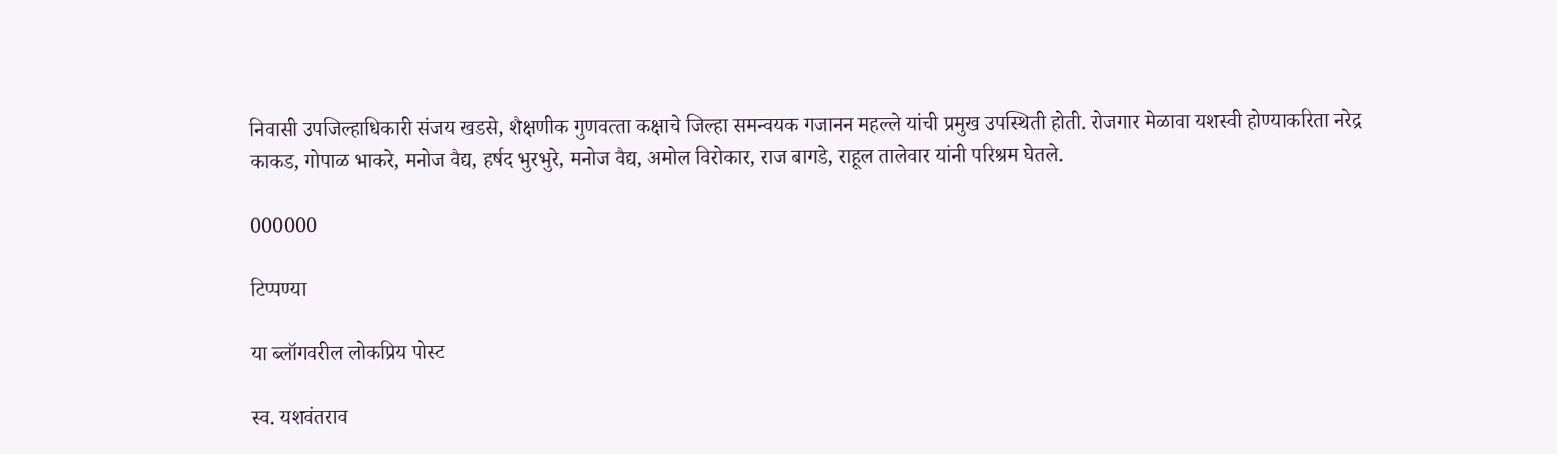निवासी उपजिल्‍हाधिकारी संजय खडसे, शैक्षणीक गुणवत्‍ता कक्षाचे जिल्‍हा समन्‍वयक गजानन महल्‍ले यांची प्रमुख उपस्थिती होती. रोजगार मेळावा यशस्‍वी होण्‍याकरिता नरेद्र काकड, गोपाळ भाकरे, मनोज वैद्य, हर्षद भुरभुरे, मनोज वैद्य, अमोल विरोकार, राज बागडे, राहूल तालेवार यांनी परिश्रम घेतले.

000000

टिप्पण्या

या ब्लॉगवरील लोकप्रिय पोस्ट

स्व. यशवंतराव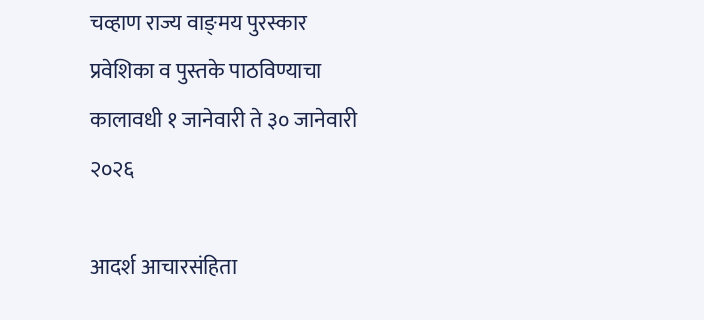चव्हाण राज्य वाङ्‌मय पुरस्कार प्रवेशिका व पुस्तके पाठविण्याचा कालावधी १ जानेवारी ते ३० जानेवारी २०२६

आदर्श आचारसंहिता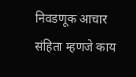निवडणूक आचार संहिता म्हणजे काय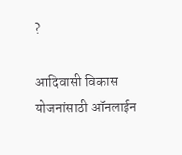?

आदिवासी विकास योजनांसाठी ऑनलाईन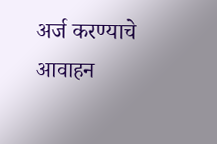अर्ज करण्याचे आवाहन